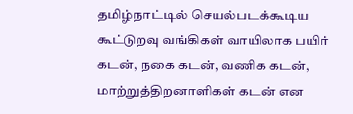தமிழ்நாட்டில் செயல்படக்கூடிய கூட்டுறவு வங்கிகள் வாயிலாக பயிர் கடன், நகை கடன், வணிக கடன், மாற்றுத்திறனாளிகள் கடன் என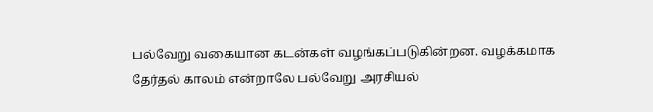பல்வேறு வகையான கடன்கள் வழங்கப்படுகின்றன. வழக்கமாக தேர்தல் காலம் என்றாலே பல்வேறு அரசியல்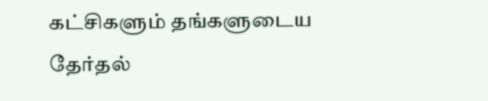கட்சிகளும் தங்களுடைய தேர்தல்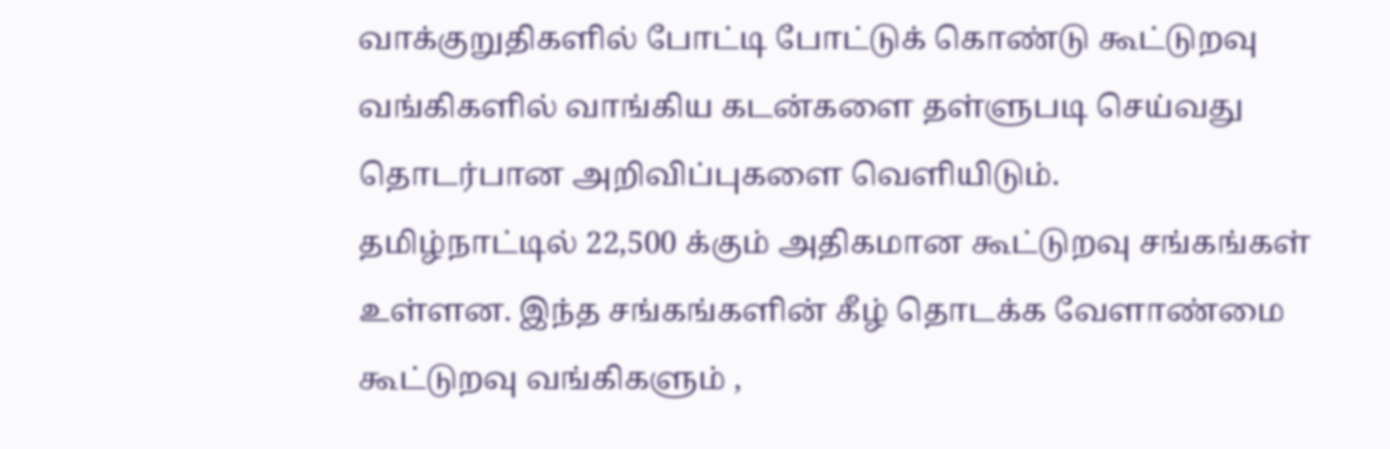வாக்குறுதிகளில் போட்டி போட்டுக் கொண்டு கூட்டுறவு வங்கிகளில் வாங்கிய கடன்களை தள்ளுபடி செய்வது தொடர்பான அறிவிப்புகளை வெளியிடும்.
தமிழ்நாட்டில் 22,500 க்கும் அதிகமான கூட்டுறவு சங்கங்கள் உள்ளன. இந்த சங்கங்களின் கீழ் தொடக்க வேளாண்மை கூட்டுறவு வங்கிகளும் ,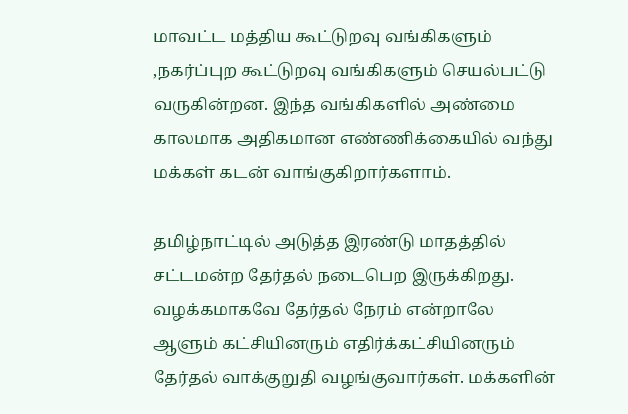மாவட்ட மத்திய கூட்டுறவு வங்கிகளும் ,நகர்ப்புற கூட்டுறவு வங்கிகளும் செயல்பட்டு வருகின்றன. இந்த வங்கிகளில் அண்மை காலமாக அதிகமான எண்ணிக்கையில் வந்து மக்கள் கடன் வாங்குகிறார்களாம்.

தமிழ்நாட்டில் அடுத்த இரண்டு மாதத்தில் சட்டமன்ற தேர்தல் நடைபெற இருக்கிறது. வழக்கமாகவே தேர்தல் நேரம் என்றாலே ஆளும் கட்சியினரும் எதிர்க்கட்சியினரும் தேர்தல் வாக்குறுதி வழங்குவார்கள். மக்களின்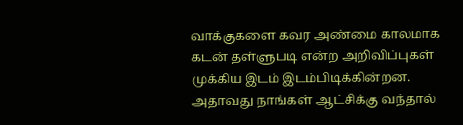வாக்குகளை கவர அண்மை காலமாக கடன் தள்ளுபடி என்ற அறிவிப்புகள் முக்கிய இடம் இடம்பிடிக்கின்றன.
அதாவது நாங்கள் ஆட்சிக்கு வந்தால்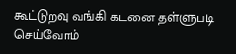கூட்டுறவு வங்கி கடனை தள்ளுபடி செய்வோம்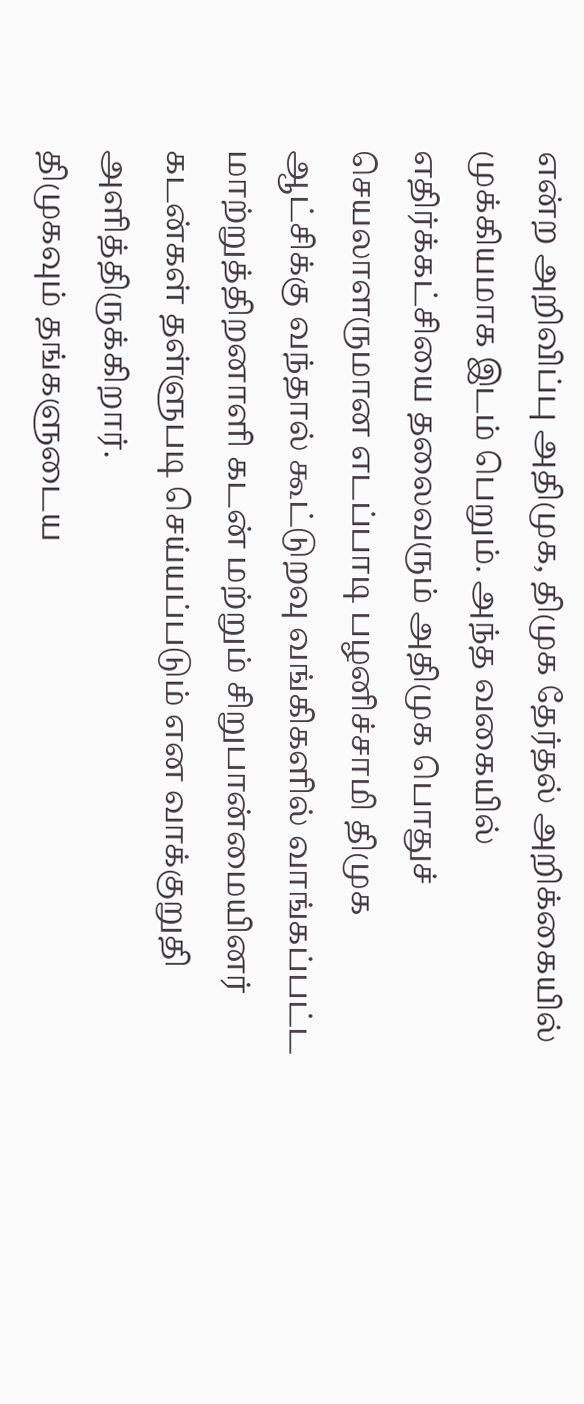என்ற அறிவிப்பு அதிமுக, திமுக தேர்தல் அறிக்கையில் முக்கியமாக இடம் பெறும். அந்த வகையில் எதிர்க்கட்சியை தலைவரும் அதிமுக பொதுச் செயலாளருமான எடப்பாடி பழனிச்சாமி திமுக ஆட்சிக்கு வந்தால் கூட்டுறவு வங்கிகளில் வாங்கப்பட்ட மாற்றுத்திறனாளி கடன் மற்றும் சிறுபான்மையினர் கடன்கள் தள்ளுபடி செய்யப்படும் என வாக்குறுதி அளித்திருக்கிறார்.
திமுகவும் தங்களுடைய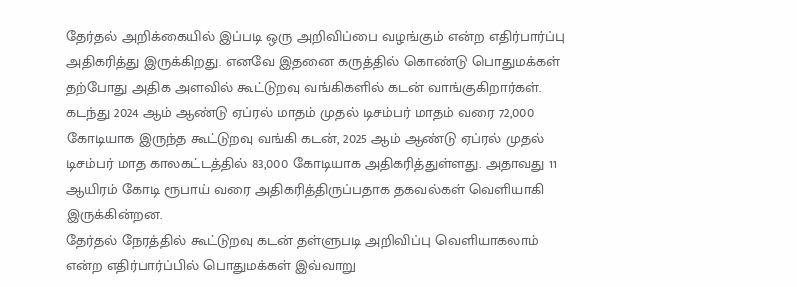தேர்தல் அறிக்கையில் இப்படி ஒரு அறிவிப்பை வழங்கும் என்ற எதிர்பார்ப்பு அதிகரித்து இருக்கிறது. எனவே இதனை கருத்தில் கொண்டு பொதுமக்கள் தற்போது அதிக அளவில் கூட்டுறவு வங்கிகளில் கடன் வாங்குகிறார்கள். கடந்து 2024 ஆம் ஆண்டு ஏப்ரல் மாதம் முதல் டிசம்பர் மாதம் வரை 72,000 கோடியாக இருந்த கூட்டுறவு வங்கி கடன், 2025 ஆம் ஆண்டு ஏப்ரல் முதல் டிசம்பர் மாத காலகட்டத்தில் 83,000 கோடியாக அதிகரித்துள்ளது. அதாவது 11 ஆயிரம் கோடி ரூபாய் வரை அதிகரித்திருப்பதாக தகவல்கள் வெளியாகி இருக்கின்றன.
தேர்தல் நேரத்தில் கூட்டுறவு கடன் தள்ளுபடி அறிவிப்பு வெளியாகலாம் என்ற எதிர்பார்ப்பில் பொதுமக்கள் இவ்வாறு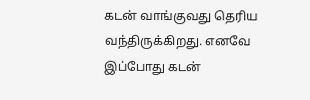கடன் வாங்குவது தெரிய வந்திருக்கிறது. எனவே இப்போது கடன்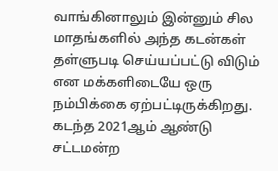வாங்கினாலும் இன்னும் சில மாதங்களில் அந்த கடன்கள் தள்ளுபடி செய்யப்பட்டு விடும் என மக்களிடையே ஒரு நம்பிக்கை ஏற்பட்டிருக்கிறது. கடந்த 2021ஆம் ஆண்டு சட்டமன்ற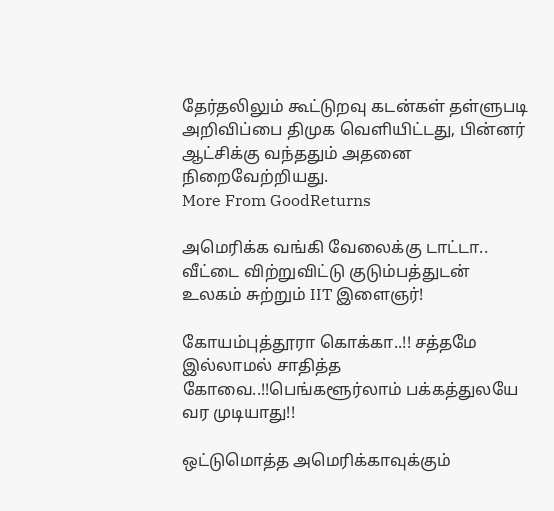தேர்தலிலும் கூட்டுறவு கடன்கள் தள்ளுபடி அறிவிப்பை திமுக வெளியிட்டது, பின்னர் ஆட்சிக்கு வந்ததும் அதனை நிறைவேற்றியது.
More From GoodReturns

அமெரிக்க வங்கி வேலைக்கு டாட்டா.. வீட்டை விற்றுவிட்டு குடும்பத்துடன் உலகம் சுற்றும் IIT இளைஞர்!

கோயம்புத்தூரா கொக்கா..!! சத்தமே இல்லாமல் சாதித்த கோவை..!!பெங்களூர்லாம் பக்கத்துலயே வர முடியாது!!

ஒட்டுமொத்த அமெரிக்காவுக்கும்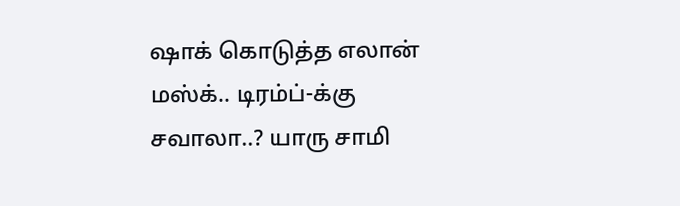ஷாக் கொடுத்த எலான் மஸ்க்.. டிரம்ப்-க்கு சவாலா..? யாரு சாமி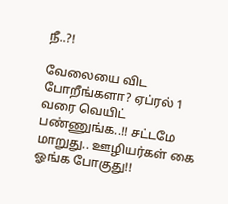நீ..?!

வேலையை விட போறீங்களா? ஏப்ரல் 1 வரை வெயிட் பண்ணுங்க..!! சட்டமே மாறுது.. ஊழியர்கள் கை ஓங்க போகுது!!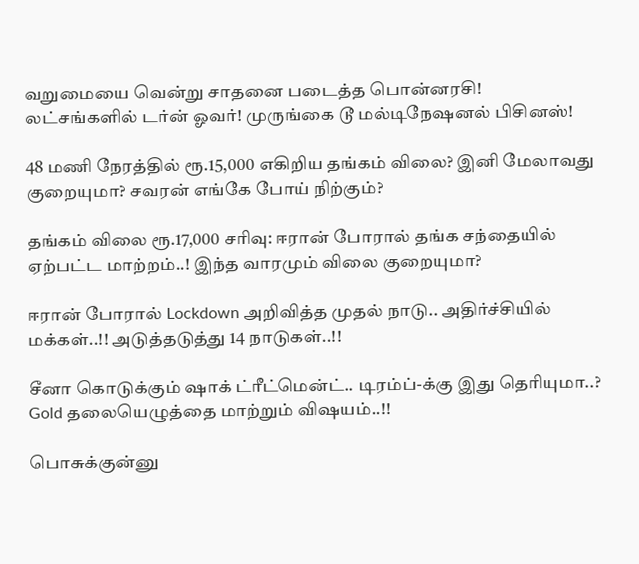வறுமையை வென்று சாதனை படைத்த பொன்னரசி! லட்சங்களில் டர்ன் ஓவர்! முருங்கை டூ மல்டிநேஷனல் பிசினஸ்!

48 மணி நேரத்தில் ரூ.15,000 எகிறிய தங்கம் விலை? இனி மேலாவது குறையுமா? சவரன் எங்கே போய் நிற்கும்?

தங்கம் விலை ரூ.17,000 சரிவு: ஈரான் போரால் தங்க சந்தையில் ஏற்பட்ட மாற்றம்..! இந்த வாரமும் விலை குறையுமா?

ஈரான் போரால் Lockdown அறிவித்த முதல் நாடு.. அதிர்ச்சியில் மக்கள்..!! அடுத்தடுத்து 14 நாடுகள்..!!

சீனா கொடுக்கும் ஷாக் ட்ரீட்மென்ட்.. டிரம்ப்-க்கு இது தெரியுமா..? Gold தலையெழுத்தை மாற்றும் விஷயம்..!!

பொசுக்குன்னு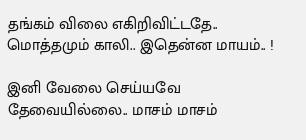தங்கம் விலை எகிறிவிட்டதே.. மொத்தமும் காலி.. இதென்ன மாயம்.. !

இனி வேலை செய்யவே தேவையில்லை.. மாசம் மாசம்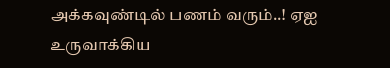அக்கவுண்டில் பணம் வரும்..! ஏஐ உருவாக்கிய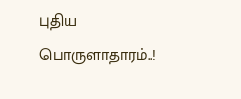புதிய பொருளாதாரம்..!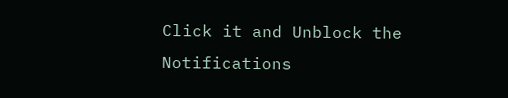Click it and Unblock the Notifications